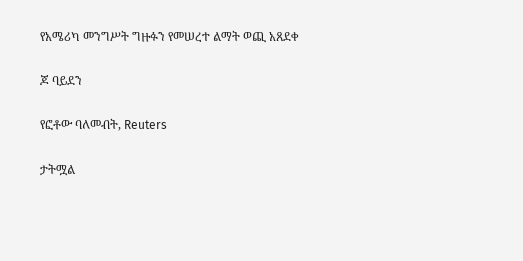የአሜሪካ መንግሥት ግዙፉን የመሠረተ ልማት ወጪ አጸደቀ

ጆ ባይደን

የፎቶው ባለመብት, Reuters

ታትሟል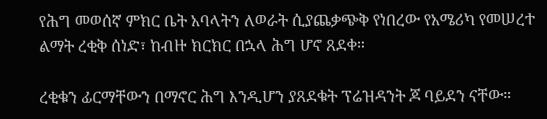የሕግ መወሰኛ ምክር ቤት አባላትን ለወራት ሲያጨቃጭቅ የነበረው የአሜሪካ የመሠረተ ልማት ረቂቅ ሰነድ፣ ከብዙ ክርክር በኋላ ሕግ ሆኖ ጸደቀ።

ረቂቁን ፊርማቸውን በማኖር ሕግ እንዲሆን ያጸደቁት ፕሬዝዳንት ጆ ባይደን ናቸው።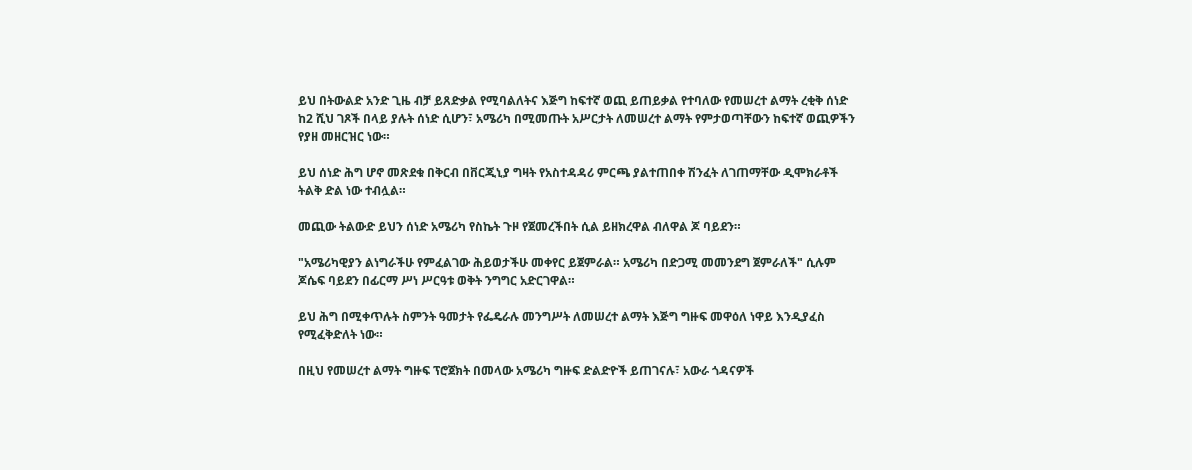ይህ በትውልድ አንድ ጊዜ ብቻ ይጸድቃል የሚባልለትና እጅግ ከፍተኛ ወጪ ይጠይቃል የተባለው የመሠረተ ልማት ረቂቅ ሰነድ ከ2 ሺህ ገጾች በላይ ያሉት ሰነድ ሲሆን፣ አሜሪካ በሚመጡት አሥርታት ለመሠረተ ልማት የምታወጣቸውን ከፍተኛ ወጪዎችን የያዘ መዘርዝር ነው።

ይህ ሰነድ ሕግ ሆኖ መጽደቁ በቅርብ በቨርጂኒያ ግዛት የአስተዳዳሪ ምርጫ ያልተጠበቀ ሽንፈት ለገጠማቸው ዲሞክራቶች ትልቅ ድል ነው ተብሏል።

መጪው ትልውድ ይህን ሰነድ አሜሪካ የስኬት ጉዞ የጀመረችበት ሲል ይዘክረዋል ብለዋል ጆ ባይደን።

"አሜሪካዊያን ልነግራችሁ የምፈልገው ሕይወታችሁ መቀየር ይጀምራል። አሜሪካ በድጋሚ መመንደግ ጀምራለች" ሲሉም ጆሴፍ ባይደን በፊርማ ሥነ ሥርዓቱ ወቅት ንግግር አድርገዋል።

ይህ ሕግ በሚቀጥሉት ስምንት ዓመታት የፌዴራሉ መንግሥት ለመሠረተ ልማት እጅግ ግዙፍ መዋዕለ ነዋይ እንዲያፈስ የሚፈቅድለት ነው።

በዚህ የመሠረተ ልማት ግዙፍ ፕሮጀክት በመላው አሜሪካ ግዙፍ ድልድዮች ይጠገናሉ፣ አውራ ጎዳናዎች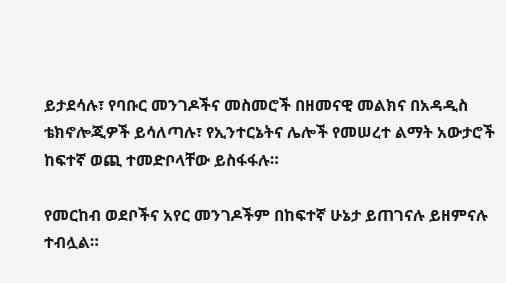ይታደሳሉ፣ የባቡር መንገዶችና መስመሮች በዘመናዊ መልክና በአዳዲስ ቴክኖሎጂዎች ይሳለጣሉ፣ የኢንተርኔትና ሌሎች የመሠረተ ልማት አውታሮች ከፍተኛ ወጪ ተመድቦላቸው ይስፋፋሉ።

የመርከብ ወደቦችና አየር መንገዶችም በከፍተኛ ሁኔታ ይጠገናሉ ይዘምናሉ ተብሏል።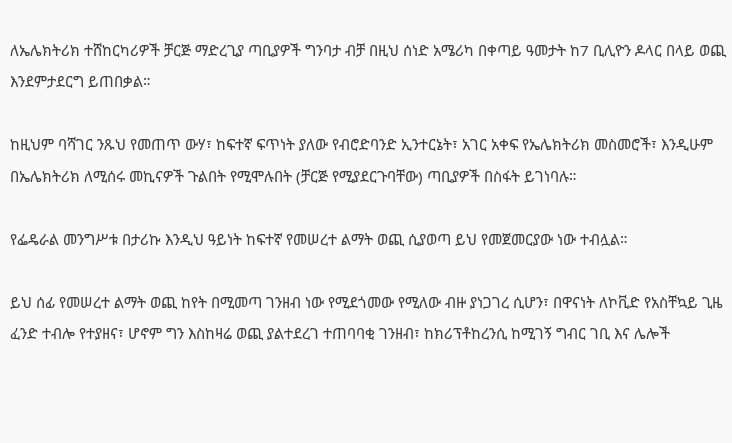ለኤሌክትሪክ ተሸከርካሪዎች ቻርጅ ማድረጊያ ጣቢያዎች ግንባታ ብቻ በዚህ ሰነድ አሜሪካ በቀጣይ ዓመታት ከ7 ቢሊዮን ዶላር በላይ ወጪ እንደምታደርግ ይጠበቃል።

ከዚህም ባሻገር ንጹህ የመጠጥ ውሃ፣ ከፍተኛ ፍጥነት ያለው የብሮድባንድ ኢንተርኔት፣ አገር አቀፍ የኤሌክትሪክ መስመሮች፣ እንዲሁም በኤሌክትሪክ ለሚሰሩ መኪናዎች ጉልበት የሚሞሉበት (ቻርጅ የሚያደርጉባቸው) ጣቢያዎች በስፋት ይገነባሉ።

የፌዴራል መንግሥቱ በታሪኩ እንዲህ ዓይነት ከፍተኛ የመሠረተ ልማት ወጪ ሲያወጣ ይህ የመጀመርያው ነው ተብሏል።

ይህ ሰፊ የመሠረተ ልማት ወጪ ከየት በሚመጣ ገንዘብ ነው የሚደጎመው የሚለው ብዙ ያነጋገረ ሲሆን፣ በዋናነት ለኮቪድ የአስቸኳይ ጊዜ ፈንድ ተብሎ የተያዘና፣ ሆኖም ግን እስከዛሬ ወጪ ያልተደረገ ተጠባባቂ ገንዘብ፣ ከክሪፕቶከረንሲ ከሚገኝ ግብር ገቢ እና ሌሎች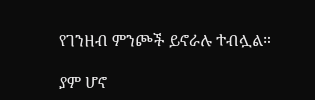የገንዘብ ምንጮች ይኖራሉ ተብሏል።

ያም ሆኖ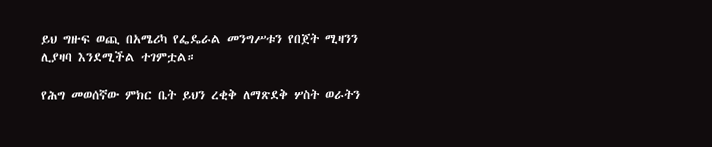ይህ ግዙፍ ወጪ በአሜሪካ የፌዴራል መንግሥቱን የበጀት ሚዛንን ሊያዛባ እንደሚችል ተገምቷል።

የሕግ መወሰኛው ምክር ቤት ይህን ረቂቅ ለማጽደቅ ሦስት ወራትን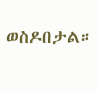ወስዶበታል።